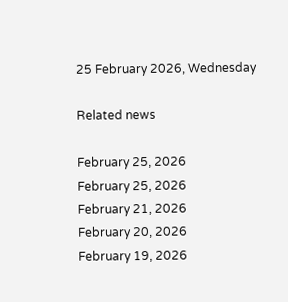25 February 2026, Wednesday

Related news

February 25, 2026
February 25, 2026
February 21, 2026
February 20, 2026
February 19, 2026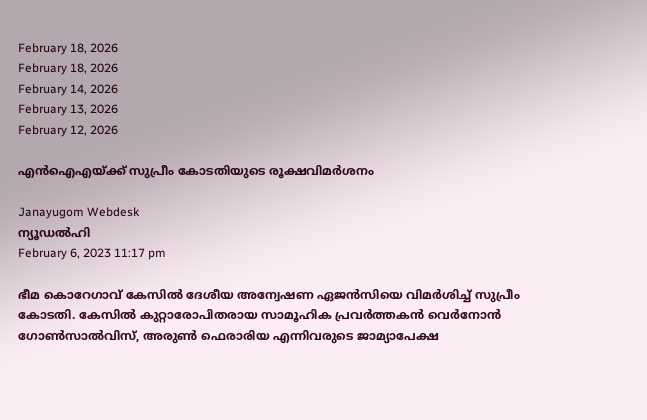February 18, 2026
February 18, 2026
February 14, 2026
February 13, 2026
February 12, 2026

എന്‍ഐഎയ്ക്ക് സുപ്രീം കോടതിയുടെ രൂക്ഷവിമര്‍ശനം

Janayugom Webdesk
ന്യൂഡല്‍ഹി
February 6, 2023 11:17 pm

ഭീമ കൊറേഗാവ് കേസില്‍ ദേശീയ അന്വേഷണ ഏജന്‍സിയെ വിമര്‍ശിച്ച് സുപ്രീം കോടതി. കേസില്‍ കുറ്റാരോപിതരായ സാമൂഹിക പ്രവര്‍ത്തകന്‍ വെര്‍നോന്‍ ഗോണ്‍സാല്‍വിസ്, അരുണ്‍ ഫെരാരിയ എന്നിവരുടെ ജാമ്യാപേക്ഷ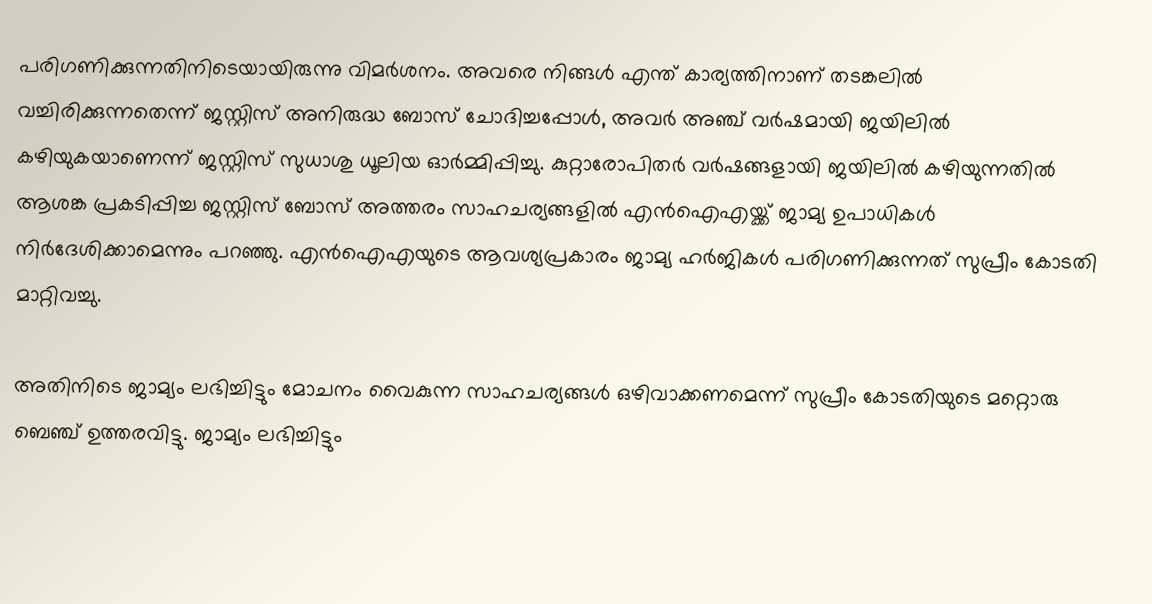പരിഗണിക്കുന്നതിനിടെയായിരുന്നു വിമര്‍ശനം. അവരെ നിങ്ങള്‍ എന്ത് കാര്യത്തിനാണ് തടങ്കലില്‍ വച്ചിരിക്കുന്നതെന്ന് ജസ്റ്റിസ് അനിരുദ്ധ ബോസ് ചോദിച്ചപ്പോള്‍, അവര്‍ അഞ്ച് വര്‍ഷമായി ജയിലില്‍ കഴിയുകയാണെന്ന് ജസ്റ്റിസ് സുധാശു ധൂലിയ ഓര്‍മ്മിപ്പിച്ചു. കുറ്റാരോപിതര്‍ വര്‍ഷങ്ങളായി ജയിലില്‍ കഴിയുന്നതില്‍ ആശങ്ക പ്രകടിപ്പിച്ച ജസ്റ്റിസ് ബോസ് അത്തരം സാഹചര്യങ്ങളില്‍ എന്‍ഐഎയ്ക്ക് ജാമ്യ ഉപാധികള്‍ നിര്‍ദേശിക്കാമെന്നും പറഞ്ഞു. എന്‍ഐഎയുടെ ആവശ്യപ്രകാരം ജാമ്യ ഹര്‍ജികള്‍ പരിഗണിക്കുന്നത് സുപ്രീം കോടതി മാറ്റിവച്ചു.

അതിനിടെ ജാമ്യം ലഭിച്ചിട്ടും മോചനം വൈകുന്ന സാഹചര്യങ്ങള്‍ ഒഴിവാക്കണമെന്ന് സുപ്രീം കോടതിയുടെ മറ്റൊരു ബെഞ്ച് ഉത്തരവിട്ടു. ജാമ്യം ലഭിച്ചിട്ടും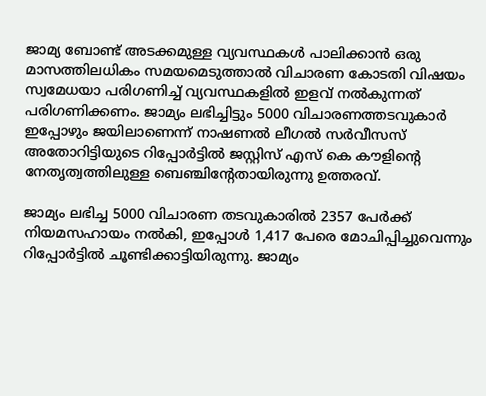ജാമ്യ ബോണ്ട് അടക്കമുള്ള വ്യവസ്ഥകള്‍ പാലിക്കാന്‍ ഒരു മാസത്തിലധികം സമയമെടുത്താല്‍ വിചാരണ കോടതി വിഷയം സ്വമേധയാ പരിഗണിച്ച് വ്യവസ്ഥകളില്‍ ഇളവ് നല്‍കുന്നത് പരിഗണിക്കണം. ജാമ്യം ലഭിച്ചിട്ടും 5000 വിചാരണത്തടവുകാര്‍ ഇപ്പോഴും ജയിലാണെന്ന് നാഷണല്‍ ലീഗല്‍ സര്‍വീസസ് അതോറിട്ടിയുടെ റിപ്പോര്‍ട്ടില്‍ ജസ്റ്റിസ് എസ് കെ കൗളിന്റെ നേതൃത്വത്തിലുള്ള ബെഞ്ചിന്റേതായിരുന്നു ഉത്തരവ്.

ജാമ്യം ലഭിച്ച 5000 വിചാരണ തടവുകാരില്‍ 2357 പേർക്ക് നിയമസഹായം നൽകി, ഇപ്പോൾ 1,417 പേരെ മോചിപ്പിച്ചുവെന്നും റിപ്പോര്‍ട്ടില്‍ ചൂണ്ടിക്കാട്ടിയിരുന്നു. ജാമ്യം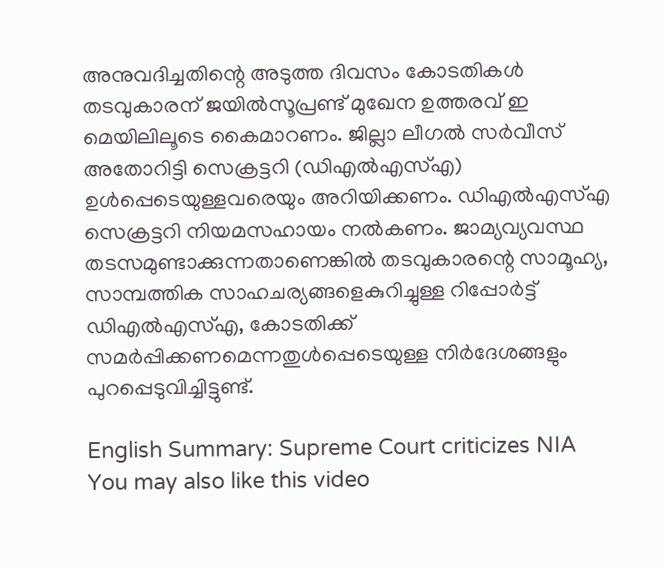അനുവദിച്ചതിന്റെ അടുത്ത ദിവസം കോടതികൾ തടവുകാരന്‌ ജയിൽസൂപ്രണ്ട്‌ മുഖേന ഉത്തരവ്‌ ഇ മെയിലിലൂടെ കൈമാറണം. ജില്ലാ ലീഗൽ സർവീസ്‌ അതോറിട്ടി സെക്രട്ടറി (ഡിഎൽഎസ്‌എ) ഉൾപ്പെടെയുള്ളവരെയും അറിയിക്കണം. ഡിഎൽഎസ്‌എ സെക്രട്ടറി നിയമസഹായം നൽകണം. ജാമ്യവ്യവസ്ഥ തടസമുണ്ടാക്കുന്നതാണെങ്കിൽ തടവുകാരന്റെ സാമൂഹ്യ, സാമ്പത്തിക സാഹചര്യങ്ങളെകുറിച്ചുള്ള റിപ്പോർട്ട്‌ ഡിഎൽഎസ്‌എ, കോടതിക്ക്‌ സമർപ്പിക്കണമെന്നതുള്‍പ്പെടെയുള്ള നിര്‍ദേശങ്ങളും പുറപ്പെടുവിച്ചിട്ടുണ്ട്.

English Summary: Supreme Court criticizes NIA
You may also like this video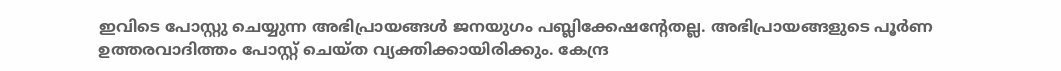ഇവിടെ പോസ്റ്റു ചെയ്യുന്ന അഭിപ്രായങ്ങള്‍ ജനയുഗം പബ്ലിക്കേഷന്റേതല്ല. അഭിപ്രായങ്ങളുടെ പൂര്‍ണ ഉത്തരവാദിത്തം പോസ്റ്റ് ചെയ്ത വ്യക്തിക്കായിരിക്കും. കേന്ദ്ര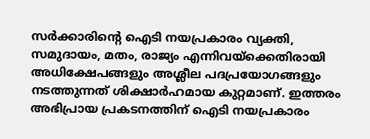സര്‍ക്കാരിന്റെ ഐടി നയപ്രകാരം വ്യക്തി, സമുദായം, മതം, രാജ്യം എന്നിവയ്‌ക്കെതിരായി അധിക്ഷേപങ്ങളും അശ്ലീല പദപ്രയോഗങ്ങളും നടത്തുന്നത് ശിക്ഷാര്‍ഹമായ കുറ്റമാണ്. ഇത്തരം അഭിപ്രായ പ്രകടനത്തിന് ഐടി നയപ്രകാരം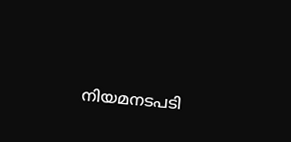നിയമനടപടി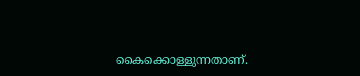കൈക്കൊള്ളുന്നതാണ്.